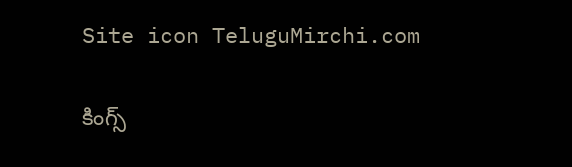Site icon TeluguMirchi.com

కింగ్స్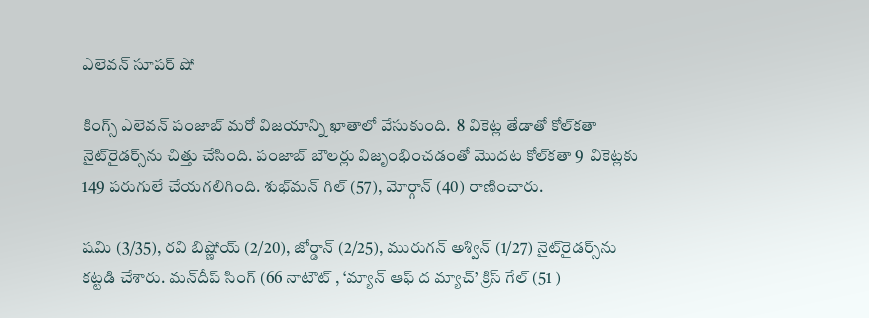ఎలెవన్‌ సూపర్ షో

కింగ్స్ ఎలెవన్‌ పంజాబ్‌ మరో విజయాన్ని ఖాతాలో వేసుకుంది.  8 వికెట్ల తేడాతో కోల్‌కతా నైట్‌రైడర్స్‌ను చిత్తు చేసింది. పంజాబ్‌ బౌలర్లు విజృంభించడంతో మొదట కోల్‌కతా 9  వికెట్లకు 149 పరుగులే చేయగలిగింది. శుభ్‌మన్‌ గిల్‌ (57), మోర్గాన్‌ (40) రాణించారు.

షమి (3/35), రవి బిష్ణోయ్‌ (2/20), జోర్డాన్‌ (2/25), మురుగన్‌ అశ్విన్‌ (1/27) నైట్‌రైడర్స్‌ను కట్టడి చేశారు. మన్‌దీప్‌ సింగ్‌ (66 నాటౌట్‌ , ‘మ్యాన్‌ ఆఫ్‌ ద మ్యాచ్‌’ క్రిస్‌ గేల్‌ (51 )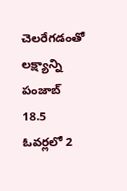చెలరేగడంతో లక్ష్యాన్ని పంజాబ్‌ 18.5 ఓవర్లలో 2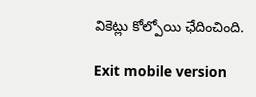వికెట్లు కోల్పోయి ఛేదించింది.

Exit mobile version